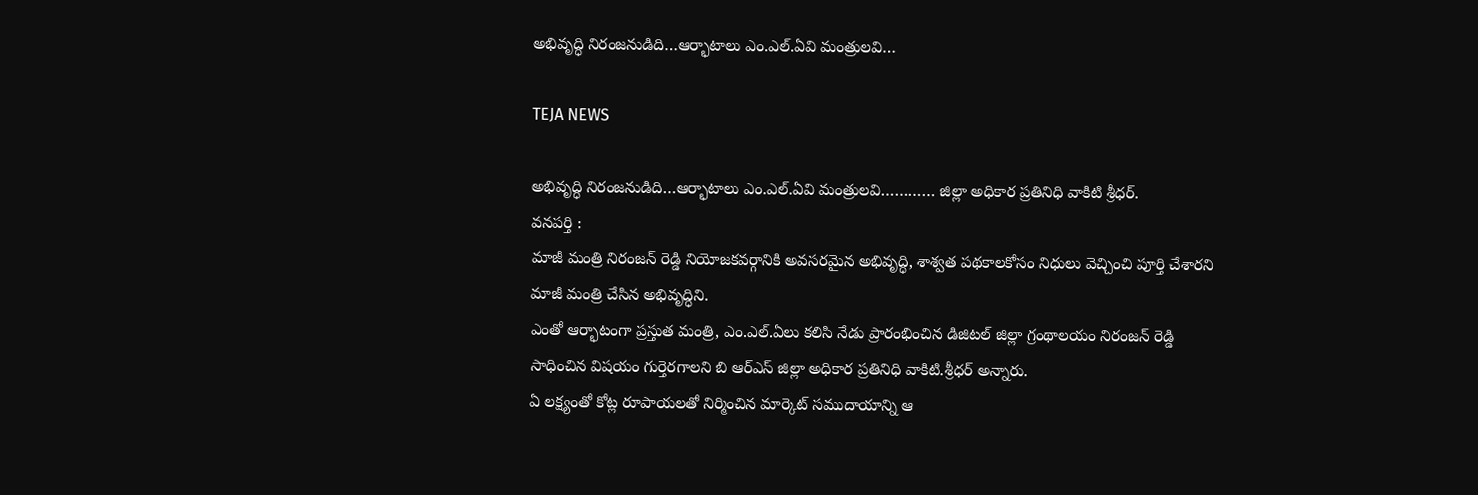అభివృద్ధి నిరంజనుడిది…ఆర్భాటాలు ఎం.ఎల్.ఏవి మంత్రులవి…

TEJA NEWS

అభివృద్ధి నిరంజనుడిది…ఆర్భాటాలు ఎం.ఎల్.ఏవి మంత్రులవి………… జిల్లా అధికార ప్రతినిధి వాకిటి శ్రీధర్.
వనపర్తి :
మాజీ మంత్రి నిరంజన్ రెడ్డి నియోజకవర్గానికి అవసరమైన అభివృద్ధి, శాశ్వత పథకాలకోసం నిధులు వెచ్చించి పూర్తి చేశారని మాజీ మంత్రి చేసిన అభివృద్ధిని.
ఎంతో ఆర్భాటంగా ప్రస్తుత మంత్రి, ఎం.ఎల్.ఏలు కలిసి నేడు ప్రారంభించిన డిజిటల్ జిల్లా గ్రంథాలయం నిరంజన్ రెడ్డి సాధించిన విషయం గుర్తెరగాలని బి ఆర్ఎస్ జిల్లా అధికార ప్రతినిధి వాకిటి.శ్రీధర్ అన్నారు.
ఏ లక్ష్యంతో కోట్ల రూపాయలతో నిర్మించిన మార్కెట్ సముదాయాన్ని ఆ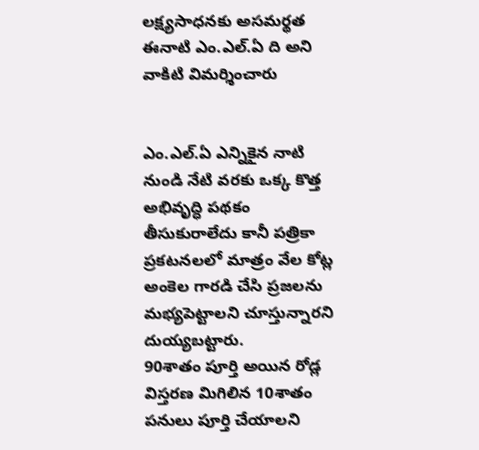లక్ష్యసాధనకు అసమర్థత ఈనాటి ఎం.ఎల్.ఏ ది అని వాకిటి విమర్శించారు


ఎం.ఎల్.ఏ ఎన్నికైన నాటి నుండి నేటి వరకు ఒక్క కొత్త అభివృద్ధి పథకం తీసుకురాలేదు కానీ పత్రికా ప్రకటనలలో మాత్రం వేల కోట్ల అంకెల గారడి చేసి ప్రజలను మభ్యపెట్టాలని చూస్తున్నారని దుయ్యబట్టారు.
90శాతం పూర్తి అయిన రోడ్ల విస్తరణ మిగిలిన 10శాతం పనులు పూర్తి చేయాలని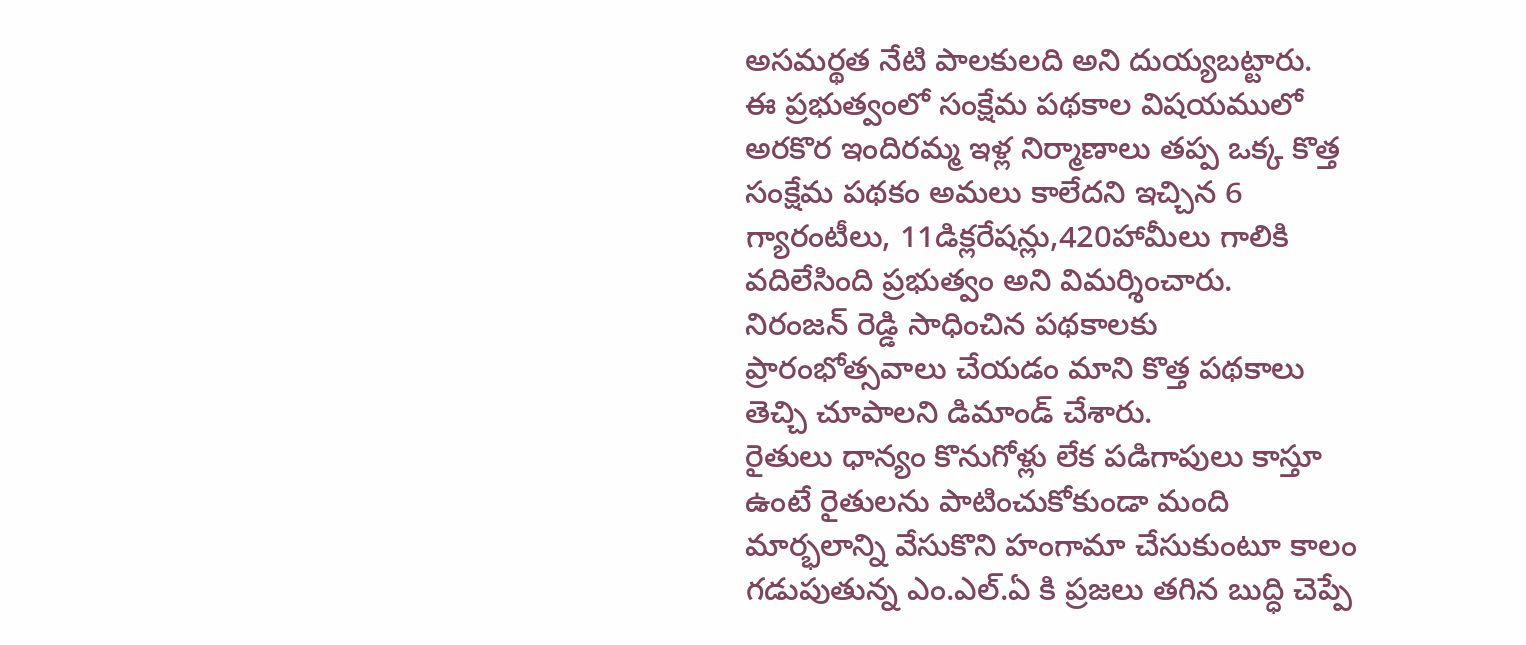అసమర్థత నేటి పాలకులది అని దుయ్యబట్టారు.
ఈ ప్రభుత్వంలో సంక్షేమ పథకాల విషయములో అరకొర ఇందిరమ్మ ఇళ్ల నిర్మాణాలు తప్ప ఒక్క కొత్త సంక్షేమ పథకం అమలు కాలేదని ఇచ్చిన 6 గ్యారంటీలు, 11డిక్లరేషన్లు,420హామీలు గాలికి వదిలేసింది ప్రభుత్వం అని విమర్శించారు.
నిరంజన్ రెడ్డి సాధించిన పథకాలకు ప్రారంభోత్సవాలు చేయడం మాని కొత్త పథకాలు తెచ్చి చూపాలని డిమాండ్ చేశారు.
రైతులు ధాన్యం కొనుగోళ్లు లేక పడిగాపులు కాస్తూ ఉంటే రైతులను పాటించుకోకుండా మంది మార్భలాన్ని వేసుకొని హంగామా చేసుకుంటూ కాలం గడుపుతున్న ఎం.ఎల్.ఏ కి ప్రజలు తగిన బుద్ధి చెప్పే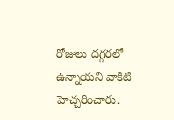రోజులు దగ్గరలో ఉన్నాయని వాకిటి హెచ్చరించారు.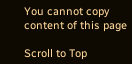You cannot copy content of this page

Scroll to Top